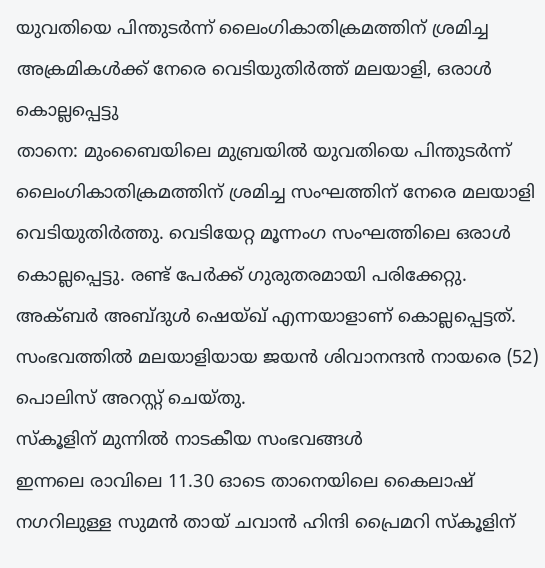യുവതിയെ പിന്തുടർന്ന് ലൈംഗികാതിക്രമത്തിന് ശ്രമിച്ച അക്രമികൾക്ക് നേരെ വെടിയുതിർത്ത് മലയാളി, ഒരാൾ കൊല്ലപ്പെട്ടു
താനെ: മുംബൈയിലെ മുബ്രയിൽ യുവതിയെ പിന്തുടർന്ന് ലൈംഗികാതിക്രമത്തിന് ശ്രമിച്ച സംഘത്തിന് നേരെ മലയാളി വെടിയുതിർത്തു. വെടിയേറ്റ മൂന്നംഗ സംഘത്തിലെ ഒരാൾ കൊല്ലപ്പെട്ടു. രണ്ട് പേർക്ക് ഗുരുതരമായി പരിക്കേറ്റു. അക്ബർ അബ്ദുൾ ഷെയ്ഖ് എന്നയാളാണ് കൊല്ലപ്പെട്ടത്. സംഭവത്തിൽ മലയാളിയായ ജയൻ ശിവാനന്ദൻ നായരെ (52) പൊലിസ് അറസ്റ്റ് ചെയ്തു.
സ്കൂളിന് മുന്നിൽ നാടകീയ സംഭവങ്ങൾ
ഇന്നലെ രാവിലെ 11.30 ഓടെ താനെയിലെ കൈലാഷ് നഗറിലുള്ള സുമൻ തായ് ചവാൻ ഹിന്ദി പ്രൈമറി സ്കൂളിന്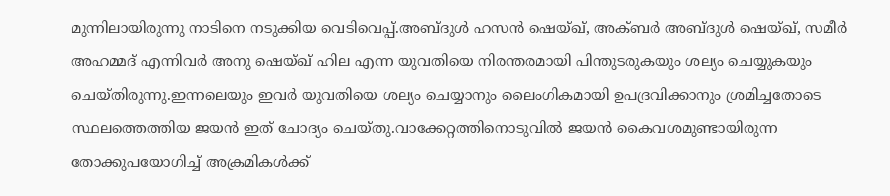മുന്നിലായിരുന്നു നാടിനെ നടുക്കിയ വെടിവെപ്പ്.അബ്ദുൾ ഹസൻ ഷെയ്ഖ്, അക്ബർ അബ്ദുൾ ഷെയ്ഖ്, സമീർ അഹമ്മദ് എന്നിവർ അനു ഷെയ്ഖ് ഹില എന്ന യുവതിയെ നിരന്തരമായി പിന്തുടരുകയും ശല്യം ചെയ്യുകയും ചെയ്തിരുന്നു.ഇന്നലെയും ഇവർ യുവതിയെ ശല്യം ചെയ്യാനും ലൈംഗികമായി ഉപദ്രവിക്കാനും ശ്രമിച്ചതോടെ സ്ഥലത്തെത്തിയ ജയൻ ഇത് ചോദ്യം ചെയ്തു.വാക്കേറ്റത്തിനൊടുവിൽ ജയൻ കൈവശമുണ്ടായിരുന്ന തോക്കുപയോഗിച്ച് അക്രമികൾക്ക്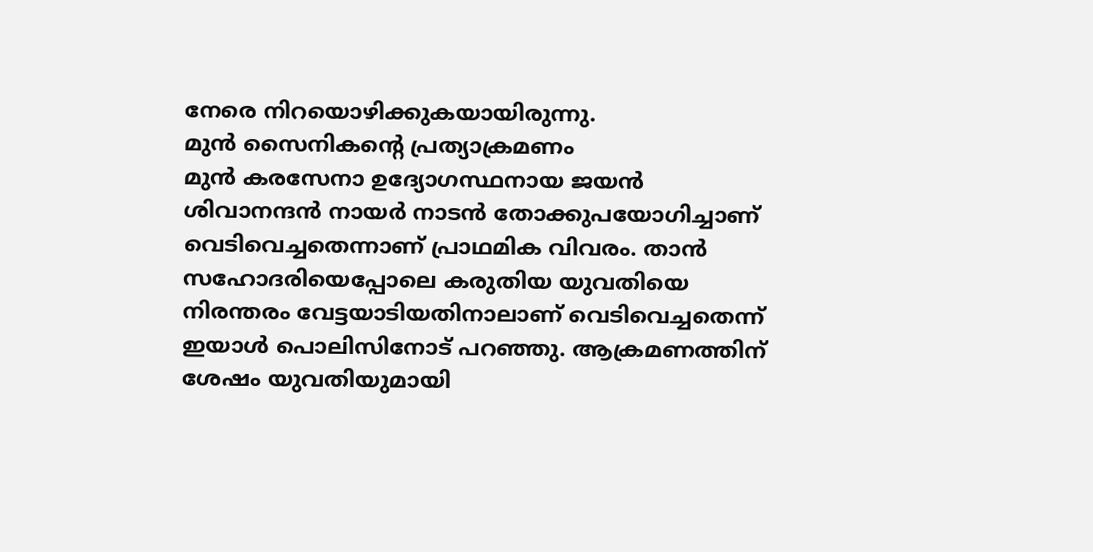നേരെ നിറയൊഴിക്കുകയായിരുന്നു.
മുൻ സൈനികന്റെ പ്രത്യാക്രമണം
മുൻ കരസേനാ ഉദ്യോഗസ്ഥനായ ജയൻ ശിവാനന്ദൻ നായർ നാടൻ തോക്കുപയോഗിച്ചാണ് വെടിവെച്ചതെന്നാണ് പ്രാഥമിക വിവരം. താൻ സഹോദരിയെപ്പോലെ കരുതിയ യുവതിയെ നിരന്തരം വേട്ടയാടിയതിനാലാണ് വെടിവെച്ചതെന്ന് ഇയാൾ പൊലിസിനോട് പറഞ്ഞു. ആക്രമണത്തിന് ശേഷം യുവതിയുമായി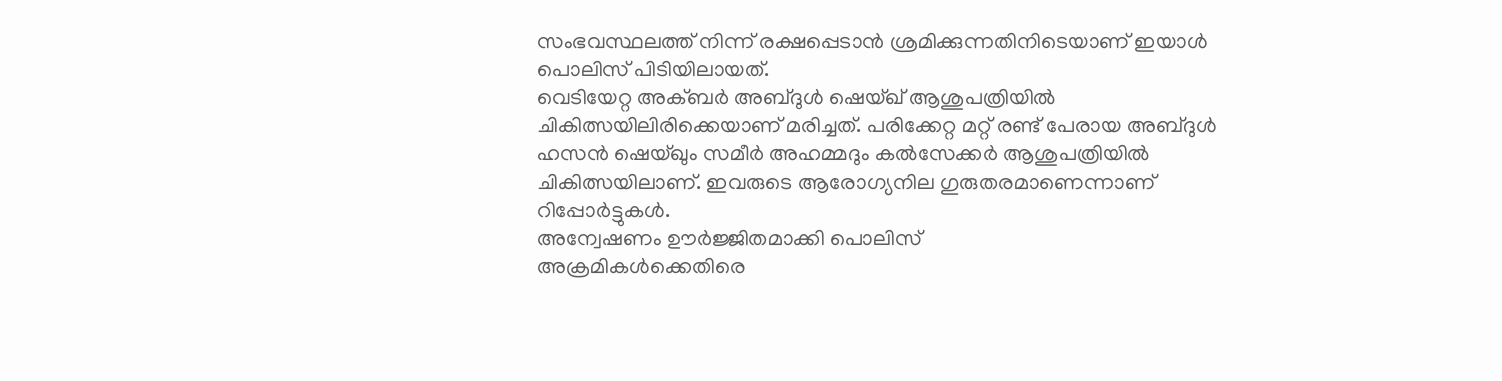സംഭവസ്ഥലത്ത് നിന്ന് രക്ഷപ്പെടാൻ ശ്രമിക്കുന്നതിനിടെയാണ് ഇയാൾ പൊലിസ് പിടിയിലായത്.
വെടിയേറ്റ അക്ബർ അബ്ദുൾ ഷെയ്ഖ് ആശുപത്രിയിൽ ചികിത്സയിലിരിക്കെയാണ് മരിച്ചത്. പരിക്കേറ്റ മറ്റ് രണ്ട് പേരായ അബ്ദുൾ ഹസൻ ഷെയ്ഖും സമീർ അഹമ്മദും കൽസേക്കർ ആശുപത്രിയിൽ ചികിത്സയിലാണ്. ഇവരുടെ ആരോഗ്യനില ഗുരുതരമാണെന്നാണ് റിപ്പോർട്ടുകൾ.
അന്വേഷണം ഊർജ്ജിതമാക്കി പൊലിസ്
അക്രമികൾക്കെതിരെ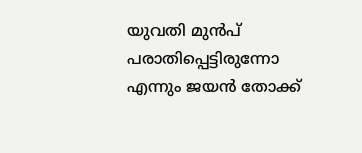യുവതി മുൻപ് പരാതിപ്പെട്ടിരുന്നോ എന്നും ജയൻ തോക്ക്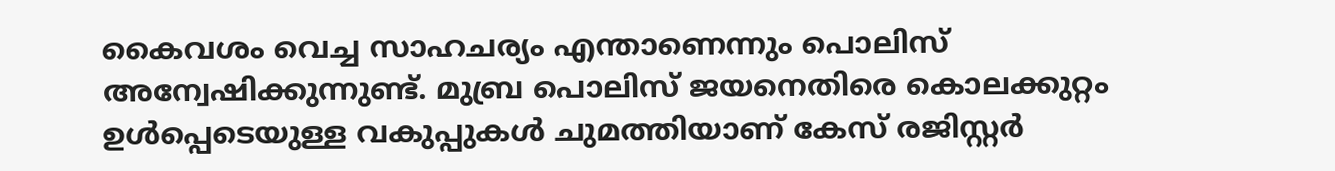കൈവശം വെച്ച സാഹചര്യം എന്താണെന്നും പൊലിസ് അന്വേഷിക്കുന്നുണ്ട്. മുബ്ര പൊലിസ് ജയനെതിരെ കൊലക്കുറ്റം ഉൾപ്പെടെയുള്ള വകുപ്പുകൾ ചുമത്തിയാണ് കേസ് രജിസ്റ്റർ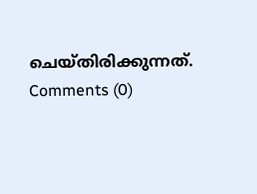ചെയ്തിരിക്കുന്നത്.
Comments (0)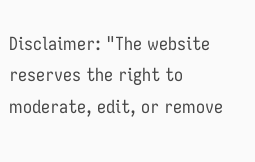Disclaimer: "The website reserves the right to moderate, edit, or remove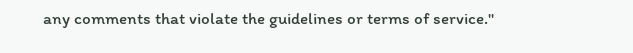any comments that violate the guidelines or terms of service."